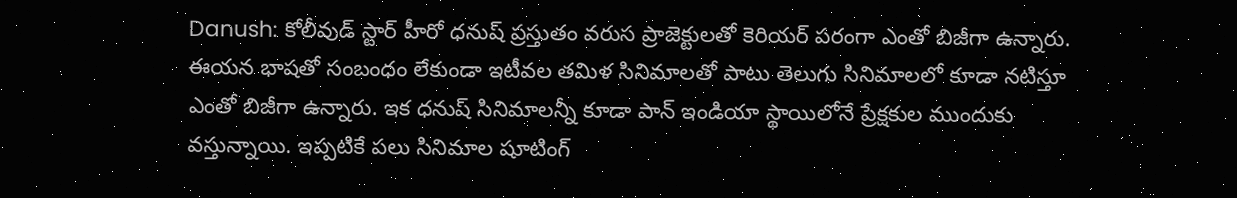Danush: కోలీవుడ్ స్టార్ హీరో ధనుష్ ప్రస్తుతం వరుస ప్రాజెక్టులతో కెరియర్ పరంగా ఎంతో బిజీగా ఉన్నారు. ఈయన భాషతో సంబంధం లేకుండా ఇటీవల తమిళ సినిమాలతో పాటు తెలుగు సినిమాలలో కూడా నటిస్తూ ఎంతో బిజీగా ఉన్నారు. ఇక ధనుష్ సినిమాలన్నీ కూడా పాన్ ఇండియా స్థాయిలోనే ప్రేక్షకుల ముందుకు వస్తున్నాయి. ఇప్పటికే పలు సినిమాల షూటింగ్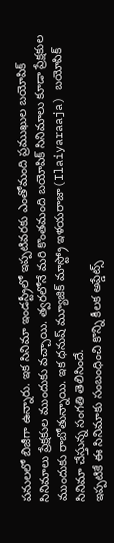పనులలో బిజీగా ఉన్నారు. ఇక సినిమా ఇండస్ట్రీలో ఇప్పటివరకు ఎంతోమంది ప్రముఖుల బయోపిక్ సినిమాలు ప్రేక్షకుల ముందుకు వచ్చాయి. త్వరలోనే మరి కొంతమంది బయోపిక్ సినిమాలు కూడా ప్రేక్షకుల ముందుకు రాబోతున్నాయి. ఇక ధనుష్ మ్యూజిక్ మాస్ట్రో ఇళయరాజా(Ilaiyaraaja) బయోపిక్ సినిమా చేస్తున్న సంగతి తెలిసిందే.
ఇప్పటికే ఈ సినిమాకు సంబంధించి కొన్ని కీలక అప్డేట్స్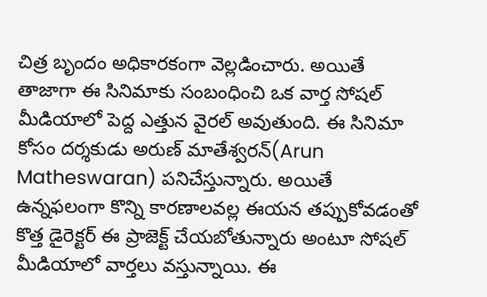చిత్ర బృందం అధికారకంగా వెల్లడించారు. అయితే తాజాగా ఈ సినిమాకు సంబంధించి ఒక వార్త సోషల్ మీడియాలో పెద్ద ఎత్తున వైరల్ అవుతుంది. ఈ సినిమా కోసం దర్శకుడు అరుణ్ మాతేశ్వరన్(Arun Matheswaran) పనిచేస్తున్నారు. అయితే ఉన్నఫలంగా కొన్ని కారణాలవల్ల ఈయన తప్పుకోవడంతో కొత్త డైరెక్టర్ ఈ ప్రాజెక్ట్ చేయబోతున్నారు అంటూ సోషల్ మీడియాలో వార్తలు వస్తున్నాయి. ఈ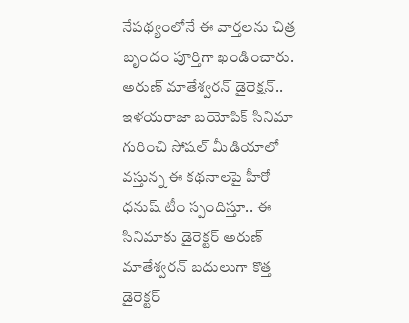నేపథ్యంలోనే ఈ వార్తలను చిత్ర బృందం పూర్తిగా ఖండించారు.
అరుణ్ మాతేశ్వరన్ డైరెక్షన్..
ఇళయరాజా బయోపిక్ సినిమా గురించి సోషల్ మీడియాలో వస్తున్న ఈ కథనాలపై హీరో ధనుష్ టీం స్పందిస్తూ.. ఈ సినిమాకు డైరెక్టర్ అరుణ్ మాతేశ్వరన్ బదులుగా కొత్త డైరెక్టర్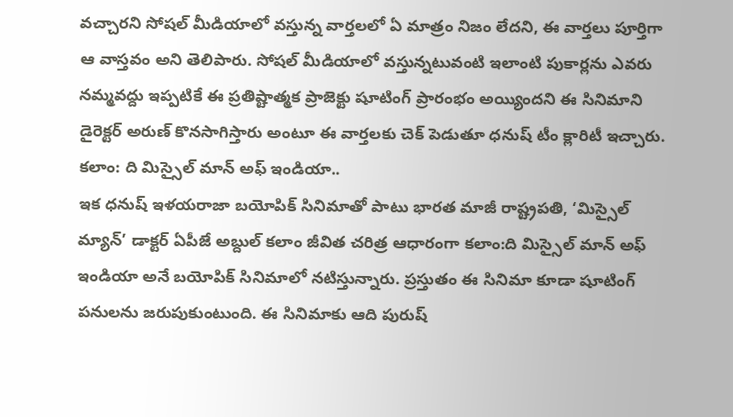వచ్చారని సోషల్ మీడియాలో వస్తున్న వార్తలలో ఏ మాత్రం నిజం లేదని, ఈ వార్తలు పూర్తిగా ఆ వాస్తవం అని తెలిపారు. సోషల్ మీడియాలో వస్తున్నటువంటి ఇలాంటి పుకార్లను ఎవరు నమ్మవద్దు ఇప్పటికే ఈ ప్రతిష్టాత్మక ప్రాజెక్టు షూటింగ్ ప్రారంభం అయ్యిందని ఈ సినిమాని డైరెక్టర్ అరుణ్ కొనసాగిస్తారు అంటూ ఈ వార్తలకు చెక్ పెడుతూ ధనుష్ టీం క్లారిటీ ఇచ్చారు.
కలాం: ది మిస్సైల్ మాన్ అఫ్ ఇండియా..
ఇక ధనుష్ ఇళయరాజా బయోపిక్ సినిమాతో పాటు భారత మాజీ రాష్ట్రపతి, ‘మిస్సైల్ మ్యాన్’ డాక్టర్ ఏపీజే అబ్దుల్ కలాం జీవిత చరిత్ర ఆధారంగా కలాం:ది మిస్సైల్ మాన్ అఫ్ ఇండియా అనే బయోపిక్ సినిమాలో నటిస్తున్నారు. ప్రస్తుతం ఈ సినిమా కూడా షూటింగ్ పనులను జరుపుకుంటుంది. ఈ సినిమాకు ఆది పురుష్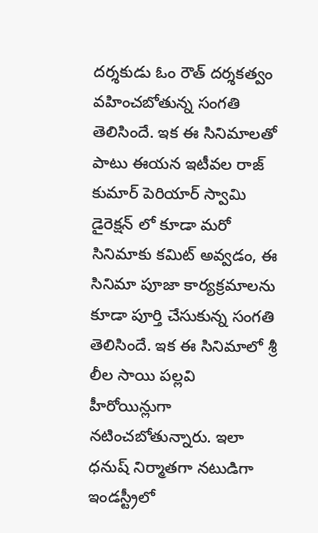దర్శకుడు ఓం రౌత్ దర్శకత్వం వహించబోతున్న సంగతి తెలిసిందే. ఇక ఈ సినిమాలతో పాటు ఈయన ఇటీవల రాజ్ కుమార్ పెరియార్ స్వామి డైరెక్షన్ లో కూడా మరో సినిమాకు కమిట్ అవ్వడం, ఈ సినిమా పూజా కార్యక్రమాలను కూడా పూర్తి చేసుకున్న సంగతి తెలిసిందే. ఇక ఈ సినిమాలో శ్రీ లీల సాయి పల్లవి హీరోయిన్లుగా నటించబోతున్నారు. ఇలా ధనుష్ నిర్మాతగా నటుడిగా ఇండస్ట్రీలో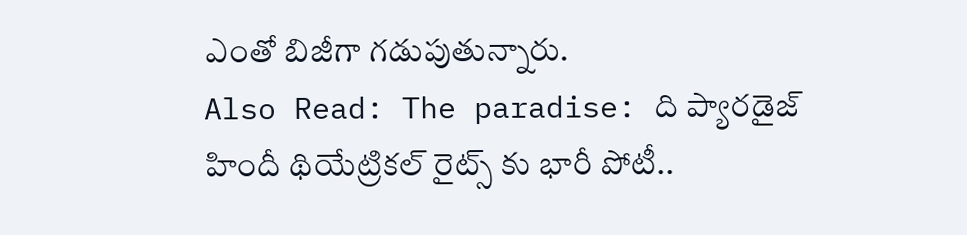ఎంతో బిజీగా గడుపుతున్నారు.
Also Read: The paradise: ది ప్యారడైజ్ హిందీ థియేట్రికల్ రైట్స్ కు భారీ పోటీ..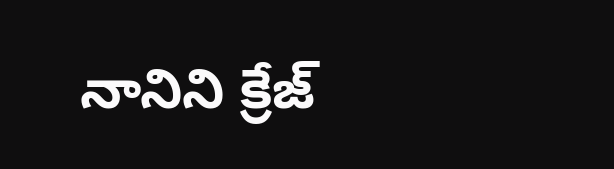నానిని క్రేజ్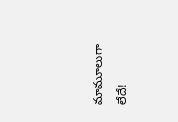మామూలుగా లేదే!